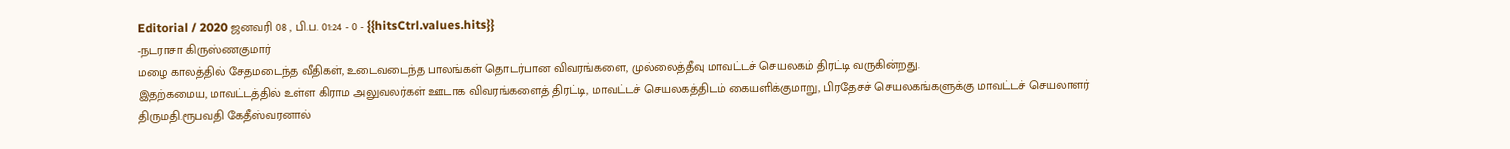Editorial / 2020 ஜனவரி 08 , பி.ப. 01:24 - 0 - {{hitsCtrl.values.hits}}
-நடராசா கிருஸ்ணகுமார்
மழை காலத்தில் சேதமடைந்த வீதிகள், உடைவடைந்த பாலங்கள் தொடர்பான விவரங்களை, முல்லைத்தீவு மாவட்டச் செயலகம் திரட்டி வருகின்றது.
இதற்கமைய, மாவட்டத்தில் உள்ள கிராம அலுவலர்கள் ஊடாக விவரங்களைத் திரட்டி, மாவட்டச் செயலகத்திடம் கையளிக்குமாறு, பிரதேசச் செயலகங்களுக்கு மாவட்டச் செயலாளர் திருமதி.ரூபவதி கேதீஸ்வரனால்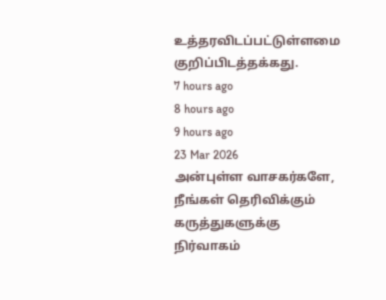உத்தரவிடப்பட்டுள்ளமை குறிப்பிடத்தக்கது.
7 hours ago
8 hours ago
9 hours ago
23 Mar 2026
அன்புள்ள வாசகர்களே,
நீங்கள் தெரிவிக்கும் கருத்துகளுக்கு நிர்வாகம்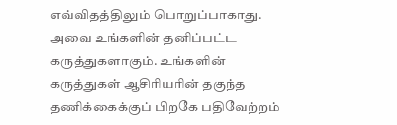எவ்விதத்திலும் பொறுப்பாகாது. அவை உங்களின் தனிப்பட்ட கருத்துகளாகும். உங்களின் கருத்துகள் ஆசிரியரின் தகுந்த தணிக்கைக்குப் பிறகே பதிவேற்றம்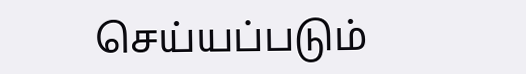செய்யப்படும்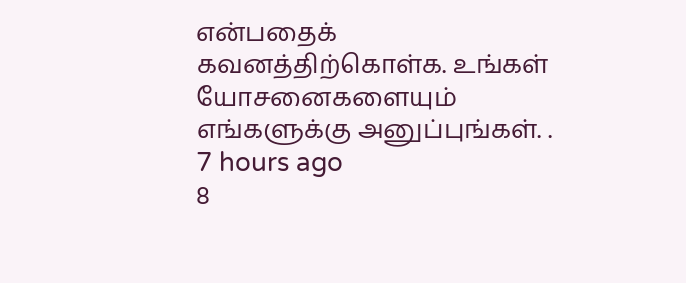என்பதைக் கவனத்திற்கொள்க. உங்கள் யோசனைகளையும் எங்களுக்கு அனுப்புங்கள். .
7 hours ago
8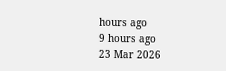hours ago
9 hours ago
23 Mar 2026